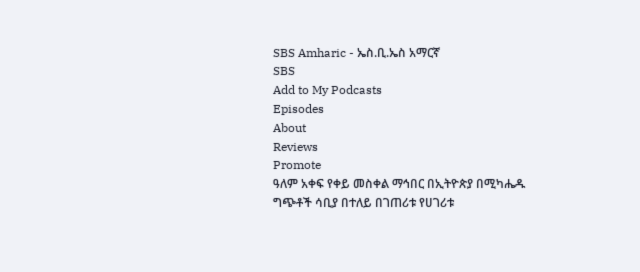SBS Amharic - ኤስ.ቢ.ኤስ አማርኛ
SBS
Add to My Podcasts
Episodes
About
Reviews
Promote
ዓለም አቀፍ የቀይ መስቀል ማኅበር በኢትዮጵያ በሚካሔዱ ግጭቶች ሳቢያ በተለይ በገጠሪቱ የሀገሪቱ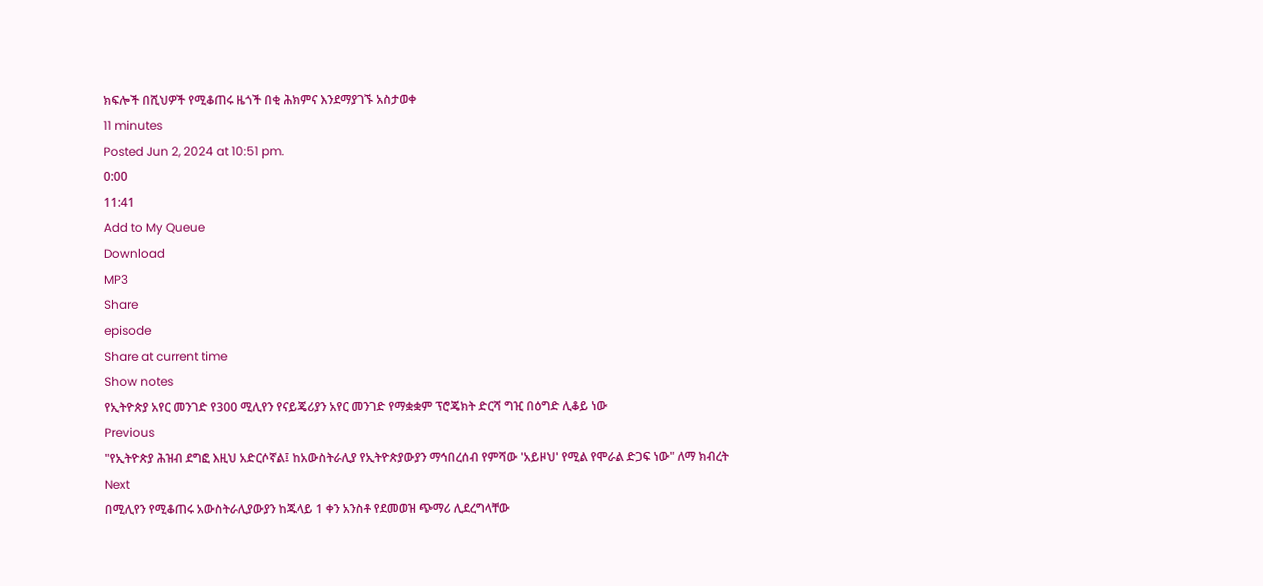ክፍሎች በሺህዎች የሚቆጠሩ ዜጎች በቂ ሕክምና እንደማያገኙ አስታወቀ
11 minutes
Posted Jun 2, 2024 at 10:51 pm.
0:00
11:41
Add to My Queue
Download
MP3
Share
episode
Share at current time
Show notes
የኢትዮጵያ አየር መንገድ የ300 ሚሊየን የናይጄሪያን አየር መንገድ የማቋቋም ፕሮጄክት ድርሻ ግዢ በዕግድ ሊቆይ ነው
Previous
"የኢትዮጵያ ሕዝብ ደግፎ እዚህ አድርሶኛል፤ ከአውስትራሊያ የኢትዮጵያውያን ማኅበረሰብ የምሻው 'አይዞህ' የሚል የሞራል ድጋፍ ነው" ለማ ክብረት
Next
በሚሊየን የሚቆጠሩ አውስትራሊያውያን ከጁላይ 1 ቀን አንስቶ የደመወዝ ጭማሪ ሊደረግላቸው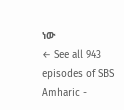ነው
← See all 943 episodes of SBS Amharic -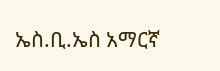ኤስ.ቢ.ኤስ አማርኛ